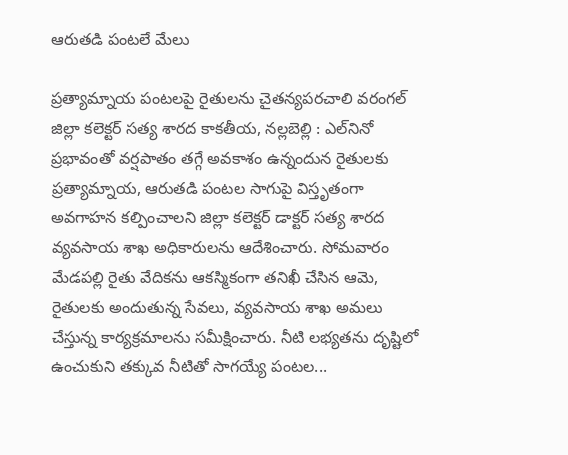ఆరుతడి పంట‌లే మేలు

ప్రత్యామ్నాయ పంటలపై రైతులను చైతన్యపరచాలి వ‌రంగ‌ల్ జిల్లా కలెక్టర్ సత్య శారద కాకతీయ, నల్లబెల్లి : ఎల్‌నినో ప్రభావంతో వర్షపాతం తగ్గే అవకాశం ఉన్నందున రైతులకు ప్రత్యామ్నాయ, ఆరుతడి పంటల సాగుపై విస్తృతంగా అవగాహన కల్పించాలని జిల్లా కలెక్టర్ డాక్టర్ సత్య శారద వ్యవసాయ శాఖ అధికారులను ఆదేశించారు. సోమవారం మేడపల్లి రైతు వేదికను ఆకస్మికంగా తనిఖీ చేసిన ఆమె, రైతులకు అందుతున్న సేవలు, వ్యవసాయ శాఖ అమలు చేస్తున్న కార్యక్రమాలను సమీక్షించారు. నీటి లభ్యతను దృష్టిలో ఉంచుకుని తక్కువ నీటితో సాగయ్యే పంటల...